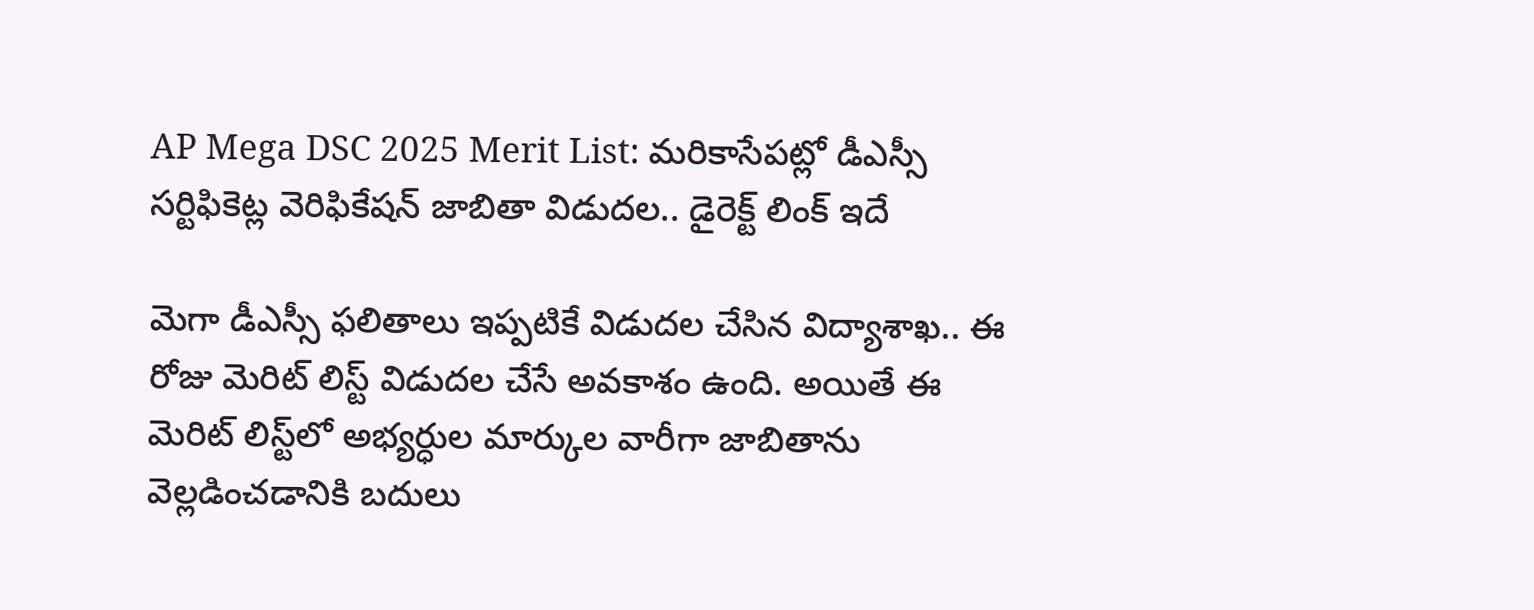AP Mega DSC 2025 Merit List: మరికాసేపట్లో డీఎస్సీ సర్టిఫికెట్ల వెరిఫికేషన్‌ జాబితా విడుదల.. డైరెక్ట్‌ లింక్‌ ఇదే

మెగా డీఎస్సీ ఫలితాలు ఇప్పటికే విడుదల చేసిన విద్యాశాఖ.. ఈ రోజు మెరిట్‌ లిస్ట్‌ విడుదల చేసే అవకాశం ఉంది. అయితే ఈ మెరిట్ లిస్ట్‌లో అభ్యర్ధుల మార్కుల వారీగా జాబితాను వెల్లడించడానికి బదులు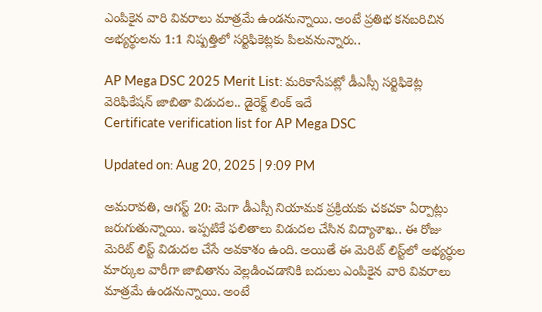ఎంపికైన వారి వివరాలు మాత్రమే ఉండనున్నాయి. అంటే ప్రతిభ కనబరిచిన అభ్యర్థులను 1:1 నిష్పత్తిలో సర్టిఫికెట్లకు పిలవనున్నారు..

AP Mega DSC 2025 Merit List: మరికాసేపట్లో డీఎస్సీ సర్టిఫికెట్ల వెరిఫికేషన్‌ జాబితా విడుదల.. డైరెక్ట్‌ లింక్‌ ఇదే
Certificate verification list for AP Mega DSC

Updated on: Aug 20, 2025 | 9:09 PM

అమరావతి, ఆగస్ట్‌ 20: మెగా డీఎస్సీ నియామక ప్రక్రియకు చకచకా ఏర్పాట్లు జరుగుతున్నాయి. ఇప్పటికే ఫలితాలు విడుదల చేసిన విద్యాశాఖ.. ఈ రోజు మెరిట్‌ లిస్ట్‌ విడుదల చేసే అవకాశం ఉంది. అయితే ఈ మెరిట్ లిస్ట్‌లో అభ్యర్ధుల మార్కుల వారీగా జాబితాను వెల్లడించడానికి బదులు ఎంపికైన వారి వివరాలు మాత్రమే ఉండనున్నాయి. అంటే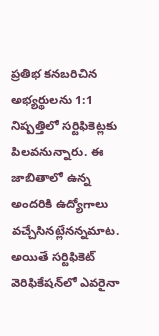ప్రతిభ కనబరిచిన అభ్యర్థులను 1:1 నిష్పత్తిలో సర్టిఫికెట్లకు పిలవనున్నారు. ఈ జాబితాలో ఉన్న అందరికి ఉద్యోగాలు వచ్చేసినట్లేనన్నమాట. అయితే సర్టిఫికెట్‌ వెరిఫికేషన్‌లో ఎవరైనా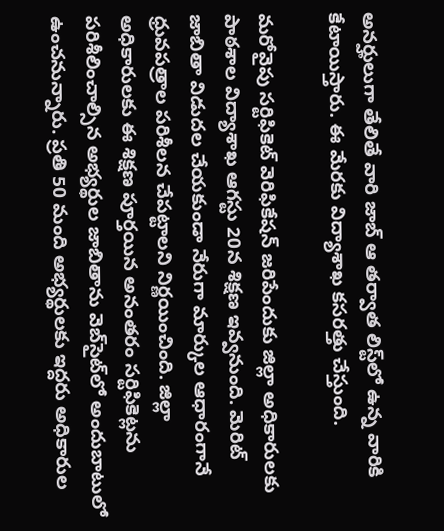అనర్హులుగా తేలితే వారి జాబ్ ఆ తర్వాత లిస్ట్‌లో ఉన్న వారికి కేటాయిస్తారు. ఈ మేరకు విద్యాశాఖ కసరత్తు చేస్తుంది.

మరోవైపు సర్టిఫికెట్‌ వెరిఫికేషన్‌ జరిపేందుకు జిల్లా అధికారులకు పాఠశాల విద్యాశాఖ ఆగస్టు 20న శిక్షణ ఇవ్వనుంది. మెరిట్‌ జాబితా విడుదల చేయకుండా నేరుగా మార్కుల ఆధారంగానే ధ్రువపత్రాల పరిశీలన చేపట్టాలని నిర్ణయించింది. జిల్లా అధికారులకు ఈ శిక్షణ పూర్తయిన అనంతరం సర్టిఫికెట్లను పరిశీలించాల్సిన అభ్యర్థుల జాబితాను వెబ్‌సైట్‌లో అందుబాటులో ఉంచనున్నారు. ప్రతి 50 మంది అభ్యర్థులకు ఇద్దరు అధికారుల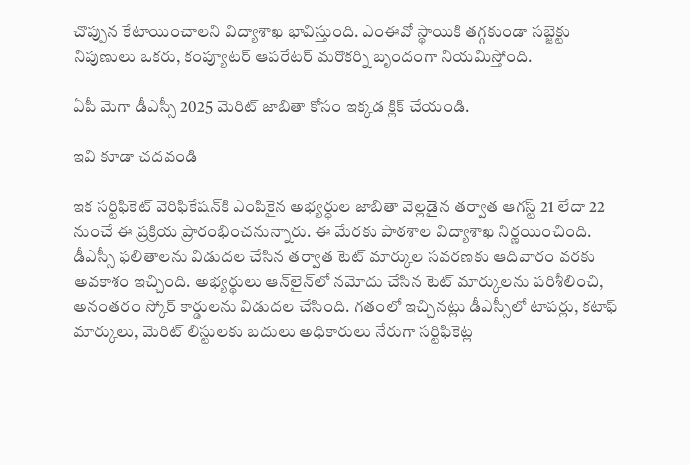చొప్పున కేటాయించాలని విద్యాశాఖ భావిస్తుంది. ఎంఈవో స్థాయికి తగ్గకుండా సబ్జెక్టు నిపుణులు ఒకరు, కంప్యూటర్‌ ఆపరేటర్‌ మరొకర్ని బృందంగా నియమిస్తోంది.

ఏపీ మెగా డీఎస్సీ 2025 మెరిట్ జాబితా కోసం ఇక్కడ క్లిక్ చేయండి.

ఇవి కూడా చదవండి

ఇక సర్టిఫికెట్‌ వెరిఫికేషన్‌కి ఎంపికైన అభ్యర్ధుల జాబితా వెల్లడైన తర్వాత ఆగస్ట్ 21 లేదా 22 నుంచే ఈ ప్రక్రియ ప్రారంభించనున్నారు. ఈ మేరకు పాఠశాల విద్యాశాఖ నిర్ణయించింది. డీఎస్సీ ఫలితాలను విడుదల చేసిన తర్వాత టెట్‌ మార్కుల సవరణకు ఆదివారం వరకు అవకాశం ఇచ్చింది. అభ్యర్థులు ఆన్‌లైన్‌లో నమోదు చేసిన టెట్‌ మార్కులను పరిశీలించి, అనంతరం స్కోర్‌ కార్డులను విడుదల చేసింది. గతంలో ఇచ్చినట్లు డీఎస్సీలో టాపర్లు, కటాఫ్‌ మార్కులు, మెరిట్‌ లిస్టులకు బదులు అధికారులు నేరుగా సర్టిఫికెట్ల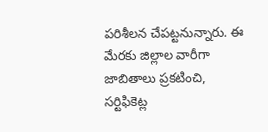పరిశీలన చేపట్టనున్నారు. ఈ మేరకు జిల్లాల వారీగా జాబితాలు ప్రకటించి, సర్టిఫికెట్ల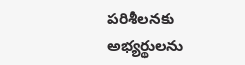పరిశీలనకు అభ్యర్థులను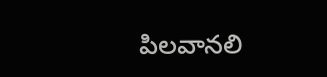పిలవానలి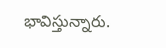భావిస్తున్నారు.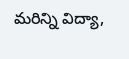మరిన్ని విద్యా,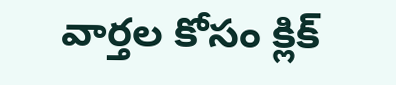వార్తల కోసం క్లిక్‌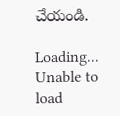చేయండి.

Loading...
Unable to load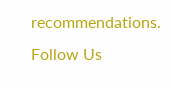recommendations.
Follow Us